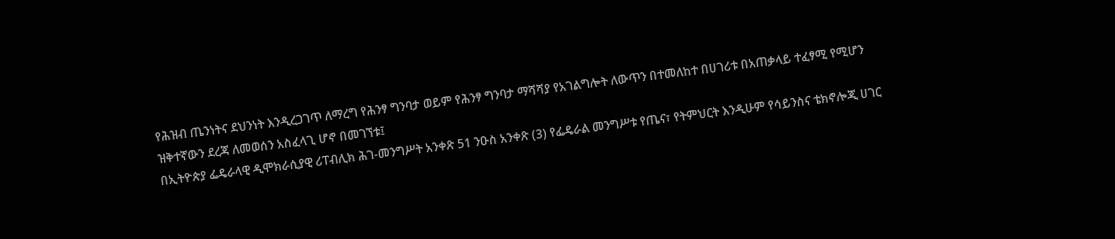የሕዝብ ጤንነትና ደህንነት እንዲረጋገጥ ለማረግ የሕንፃ ግንባታ ወይም የሕንፃ ግንባታ ማሻሻያ የአገልግሎት ለውጥን በተመለከተ በሀገሪቱ በአጠቃላይ ተፈፃሚ የሚሆን ዝቅተኛውን ደረጃ ለመወሰን አስፈላጊ ሆኖ በመገኘቱ፤
በኢትዮጵያ ፌዴራላዊ ዲሞክራሲያዊ ሪፐብሊክ ሕገ-መንግሥት አንቀጽ 51 ንዑስ አንቀጽ (3) የፌዴራል መንግሥቱ የጤና፣ የትምህርት እንዲሁም የሳይንስና ቴክኖሎጂ ሀገር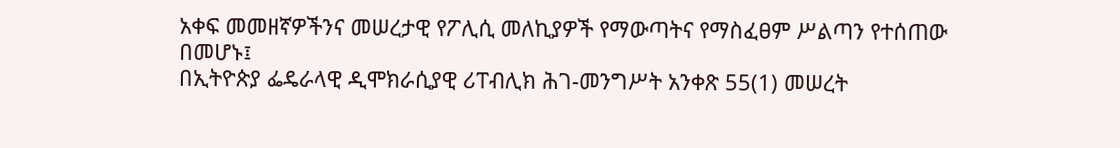አቀፍ መመዘኛዎችንና መሠረታዊ የፖሊሲ መለኪያዎች የማውጣትና የማስፈፀም ሥልጣን የተሰጠው በመሆኑ፤
በኢትዮጵያ ፌዴራላዊ ዲሞክራሲያዊ ሪፐብሊክ ሕገ-መንግሥት አንቀጽ 55(1) መሠረት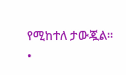የሚከተለ ታውጇል፡፡
•